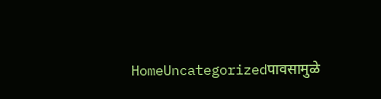HomeUncategorizedपावसामुळे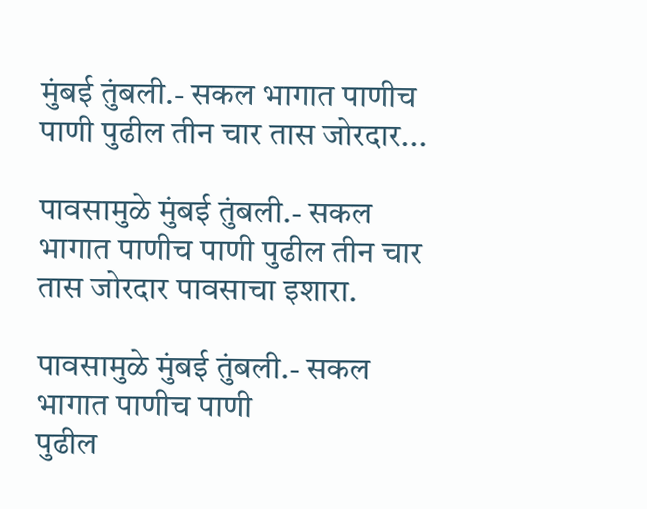मुंबई तुंबली.- सकल भागात पाणीच पाणी पुढील तीन चार तास जोरदार...

पावसामुळे मुंबई तुंबली.- सकल भागात पाणीच पाणी पुढील तीन चार तास जोरदार पावसाचा इशारा.

पावसामुळे मुंबई तुंबली.- सकल भागात पाणीच पाणी
पुढील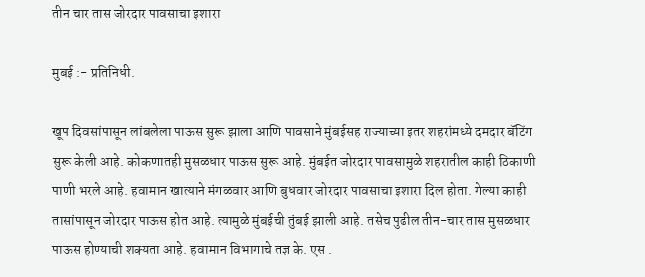तीन चार तास जोरदार पावसाचा इशारा

मुबई :- प्रतिनिधी.

खूप दिवसांपासून लांबलेला पाऊस सुरू झाला आणि पावसाने मुंबईसह राज्याच्या इतर शहरांमध्ये दमदार बॅटिंग सुरू केली आहे. कोकणातही मुसळधार पाऊस सुरू आहे. मुंबईत जोरदार पावसामुळे शहरातील काही ठिकाणी पाणी भरले आहे. हवामान खात्याने मंगळवार आणि बुधवार जोरदार पावसाचा इशारा दिल होता. गेल्या काही तासांपासून जोरदार पाऊस होत आहे. त्यामुळे मुंबईची तुंबई झाली आहे. तसेच पुढील तीन-चार तास मुसळधार पाऊस होण्याची शक्यता आहे. हवामान विभागाचे तज्ञ के. एस .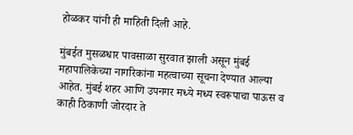होळकर यांनी ही माहिती दिली आहे.

मुंबईत मुसळधार पावसाळा सुरवात झाली असून मुंबई महापालिकेच्या नागरिकांना महत्वाच्या सूचना देण्यात आल्या आहेत. मुंबई शहर आणि उपनगर मध्ये मध्य स्वरूपाचा पाऊस व काही ठिकाणी जोरदार ते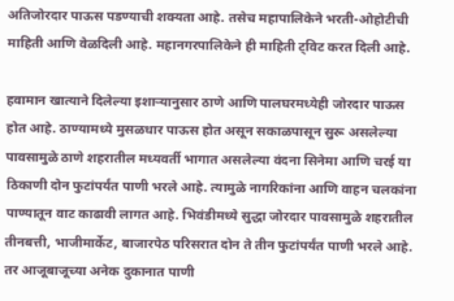अतिजोरदार पाऊस पडण्याची शक्यता आहे. तसेच महापालिकेने भरती-ओहोटीची माहिती आणि वेळदिली आहे. महानगरपालिकेने ही माहिती ट्विट करत दिली आहे.

हवामान खात्याने दिलेल्या इशाऱ्यानुसार ठाणे आणि पालघरमध्येही जोरदार पाऊस होत आहे. ठाण्यामध्ये मुसळधार पाऊस होत असून सकाळपासून सुरू असलेल्या पावसामुळे ठाणे शहरातील मध्यवर्ती भागात असलेल्या वंदना सिनेमा आणि चरई या ठिकाणी दोन फुटांपर्यंत पाणी भरले आहे. त्यामुळे नागरिकांना आणि वाहन चलकांना पाण्यातून वाट काढावी लागत आहे. भिवंडीमध्ये सुद्धा जोरदार पावसामुळे शहरातील तीनबत्ती, भाजीमार्केट, बाजारपेठ परिसरात दोन ते तीन फुटांपर्यंत पाणी भरले आहे. तर आजूबाजूच्या अनेक दुकानात पाणी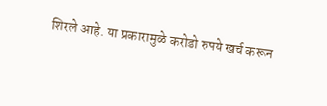शिरले आहे. या प्रकारामुळे करोडो रुपये खर्च करून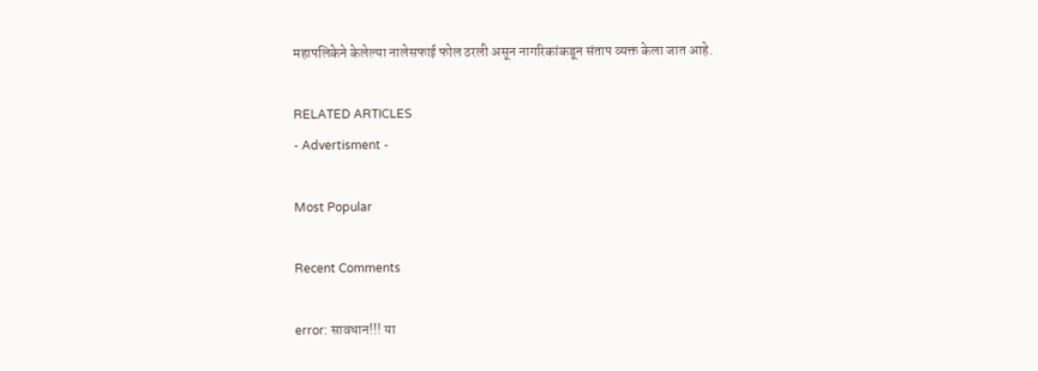महापलिकेने केलेल्या नालेसफाई फोल ठरली असून नागरिकांकडून संताप व्यक्त केला जात आहे.

RELATED ARTICLES
- Advertisment -

Most Popular

Recent Comments

error: सावधान!!! या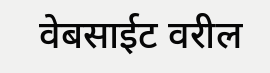वेबसाईट वरील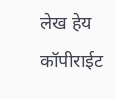लेख हेय कॉपीराईट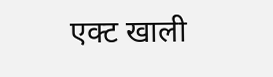एक्ट खाली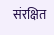संरक्षित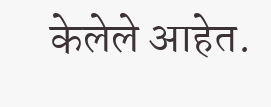केलेले आहेत.